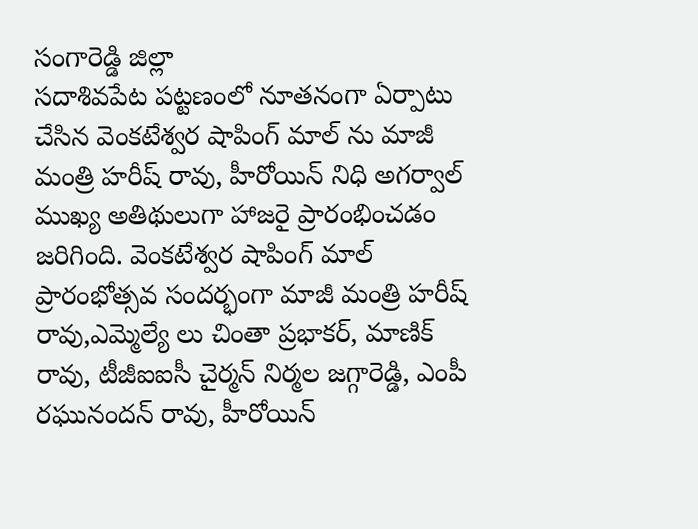సంగారెడ్డి జిల్లా
సదాశివపేట పట్టణంలో నూతనంగా ఏర్పాటు చేసిన వెంకటేశ్వర షాపింగ్ మాల్ ను మాజీ మంత్రి హరీష్ రావు, హీరోయిన్ నిధి అగర్వాల్ ముఖ్య అతిథులుగా హాజరై ప్రారంభించడం జరిగింది. వెంకటేశ్వర షాపింగ్ మాల్ ప్రారంభోత్సవ సందర్భంగా మాజీ మంత్రి హరీష్ రావు,ఎమ్మెల్యే లు చింతా ప్రభాకర్, మాణిక్ రావు, టీజీఐఐసీ చైర్మన్ నిర్మల జగ్గారెడ్డి, ఎంపీ రఘునందన్ రావు, హీరోయిన్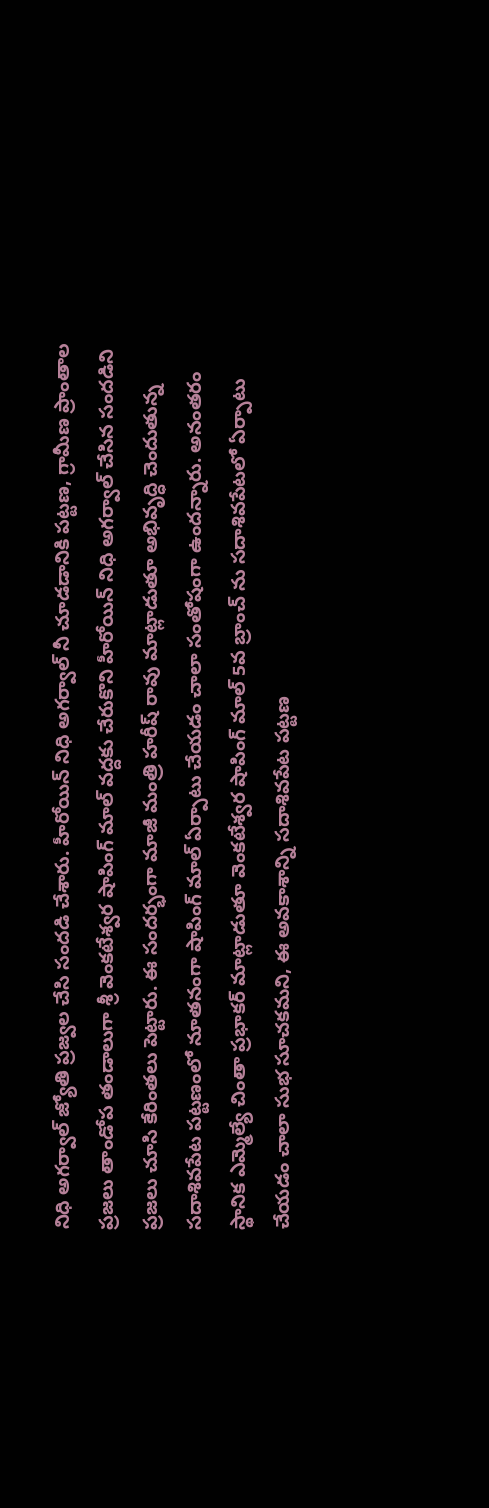నిధి అగర్వాల్ జ్యోతి ప్రజ్వల చేసి సందడి చేశారు. హీరోయిన్ నిధి అగర్వాల్ నీ చూడడానికి పట్టణ, గ్రామీణ ప్రాంతాల ప్రజలు తాండోప తండాలుగా శ్రీ వెంకటేశ్వర షాపింగ్ మాల్ వద్దకు చేరుకొని హీరోయిన్ నిధి అగర్వాల్ చేసిన సందడిని ప్రజలు చూసి కేరింతలు పెట్టారు. ఈ సందర్భంగా మాజీ మంత్రి హరీష్ రావు మాట్లాడుతూ అభివృద్ధి చెందుతున్న సదాశివపేట పట్టణంలో నూతనంగా షాపింగ్ మాల్ ఏర్పాటు చేయడం చాలా సంతోషంగా ఉందన్నారు. అనంతరం స్థానిక ఎమ్మెల్యే చింతా ప్రభాకర్ మాట్లాడుతూ వెంకటేశ్వర షాపింగ్ మాల్ 5వ బ్రాంచ్ ను సదాశివపేటలో ఏర్పాటు చేయడం చాలా సుభ సూచకమని, ఈ అవకాశాన్ని సదాశివపేట పట్టణ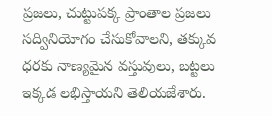ప్రజలు, చుట్టుపక్క ప్రాంతాల ప్రజలు సద్వినియోగం చేసుకోవాలని, తక్కువ ధరకు నాణ్యమైన వస్తువులు, బట్టలు ఇక్కడ లభిస్తాయని తెలియజేశారు.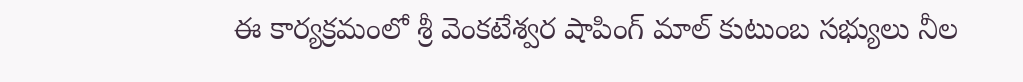ఈ కార్యక్రమంలో శ్రీ వెంకటేశ్వర షాపింగ్ మాల్ కుటుంబ సభ్యులు నీల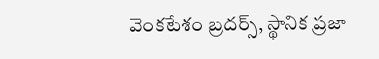వెంకటేశం బ్రదర్స్, స్థానిక ప్రజా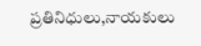ప్రతినిధులు,నాయకులు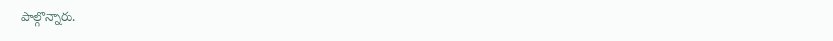పాల్గొన్నారు.